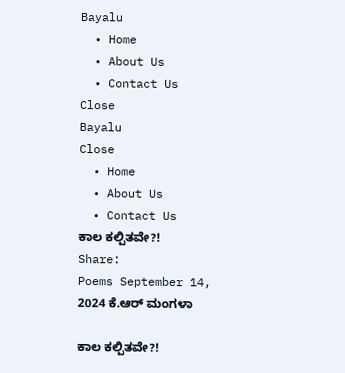Bayalu
  • Home
  • About Us
  • Contact Us
Close
Bayalu
Close
  • Home
  • About Us
  • Contact Us
ಕಾಲ ಕಲ್ಪಿತವೇ?!
Share:
Poems September 14, 2024 ಕೆ.ಆರ್ ಮಂಗಳಾ

ಕಾಲ ಕಲ್ಪಿತವೇ?!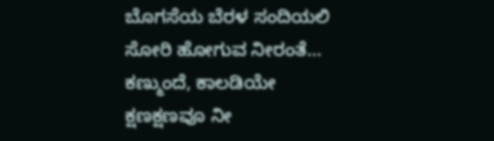ಬೊಗಸೆಯ ಬೆರಳ ಸಂದಿಯಲಿ
ಸೋರಿ ಹೋಗುವ ನೀರಂತೆ…
ಕಣ್ಮುಂದೆ, ಕಾಲಡಿಯೇ
ಕ್ಷಣಕ್ಷಣವೂ ನೀ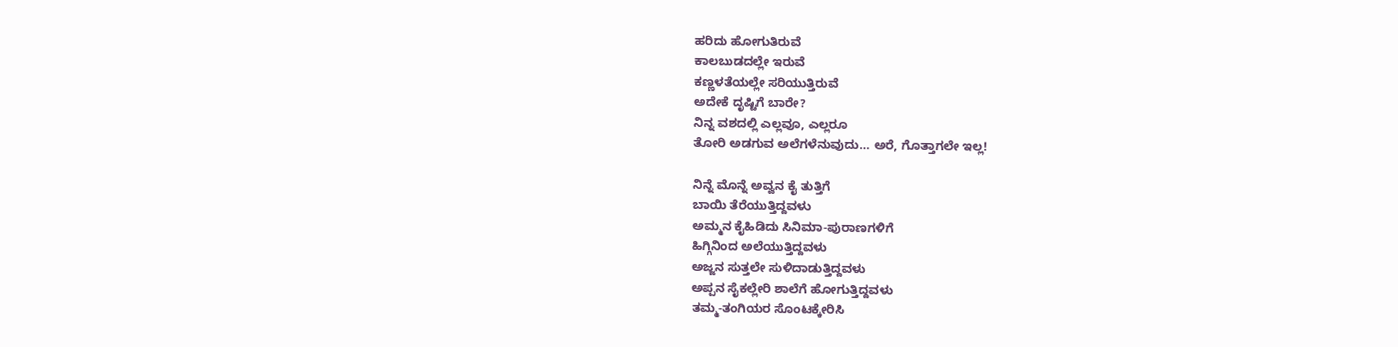ಹರಿದು ಹೋಗುತಿರುವೆ
ಕಾಲಬುಡದಲ್ಲೇ ಇರುವೆ
ಕಣ್ಣಳತೆಯಲ್ಲೇ ಸರಿಯುತ್ತಿರುವೆ
ಅದೇಕೆ ದೃಷ್ಟಿಗೆ ಬಾರೇ?
ನಿನ್ನ ವಶದಲ್ಲಿ ಎಲ್ಲವೂ, ಎಲ್ಲರೂ
ತೋರಿ ಅಡಗುವ ಅಲೆಗಳೆನುವುದು… ಅರೆ, ಗೊತ್ತಾಗಲೇ ಇಲ್ಲ!

ನಿನ್ನೆ ಮೊನ್ನೆ ಅವ್ವನ ಕೈ ತುತ್ತಿಗೆ
ಬಾಯಿ ತೆರೆಯುತ್ತಿದ್ದವಳು
ಅಮ್ಮನ ಕೈಹಿಡಿದು ಸಿನಿಮಾ-ಪುರಾಣಗಳಿಗೆ
ಹಿಗ್ಗಿನಿಂದ ಅಲೆಯುತ್ತಿದ್ದವಳು
ಅಜ್ಜನ ಸುತ್ತಲೇ ಸುಳಿದಾಡುತ್ತಿದ್ದವಳು
ಅಪ್ಪನ ಸೈಕಲ್ಲೇರಿ ಶಾಲೆಗೆ ಹೋಗುತ್ತಿದ್ದವಳು
ತಮ್ಮ-ತಂಗಿಯರ ಸೊಂಟಕ್ಕೇರಿಸಿ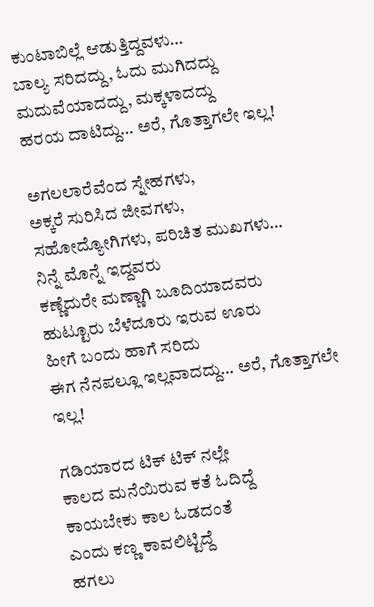ಕುಂಟಾಬಿಲ್ಲೆ ಆಡುತ್ತಿದ್ದವಳು…
ಬಾಲ್ಯ ಸರಿದದ್ದು, ಓದು ಮುಗಿದದ್ದು
ಮದುವೆಯಾದದ್ದು, ಮಕ್ಕಳಾದದ್ದು
ಹರಯ ದಾಟಿದ್ದು… ಅರೆ, ಗೊತ್ತಾಗಲೇ ಇಲ್ಲ!

ಅಗಲಲಾರೆವೆಂದ ಸ್ನೇಹಗಳು,
ಅಕ್ಕರೆ ಸುರಿಸಿದ ಜೀವಗಳು,
ಸಹೋದ್ಯೋಗಿಗಳು, ಪರಿಚಿತ ಮುಖಗಳು…
ನಿನ್ನೆ ಮೊನ್ನೆ ಇದ್ದವರು
ಕಣ್ಣೆದುರೇ ಮಣ್ಣಾಗಿ ಬೂದಿಯಾದವರು
ಹುಟ್ಟೂರು ಬೆಳೆದೂರು ಇರುವ ಊರು
ಹೀಗೆ ಬಂದು ಹಾಗೆ ಸರಿದು
ಈಗ ನೆನಪಲ್ಲೂ ಇಲ್ಲವಾದದ್ದು… ಅರೆ, ಗೊತ್ತಾಗಲೇ ಇಲ್ಲ!

ಗಡಿಯಾರದ ಟಿಕ್ ಟಿಕ್ ನಲ್ಲೇ
ಕಾಲದ ಮನೆಯಿರುವ ಕತೆ ಓದಿದ್ದೆ
ಕಾಯಬೇಕು ಕಾಲ ಓಡದಂತೆ
ಎಂದು ಕಣ್ಣ ಕಾವಲಿಟ್ಟಿದ್ದೆ
ಹಗಲು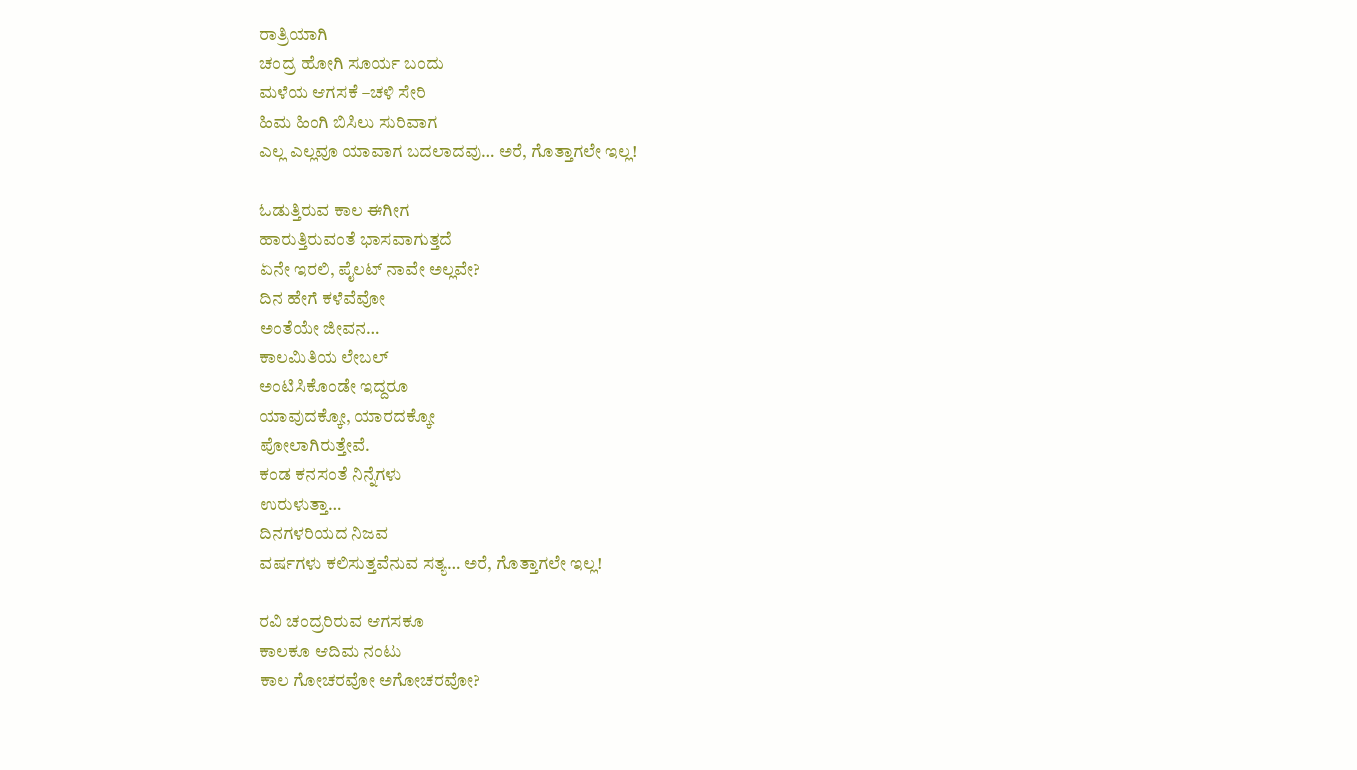ರಾತ್ರಿಯಾಗಿ
ಚಂದ್ರ ಹೋಗಿ ಸೂರ್ಯ ಬಂದು
ಮಳೆಯ ಆಗಸಕೆ –ಚಳಿ ಸೇರಿ
ಹಿಮ ಹಿಂಗಿ ಬಿಸಿಲು ಸುರಿವಾಗ
ಎಲ್ಲ ಎಲ್ಲವೂ ಯಾವಾಗ ಬದಲಾದವು… ಅರೆ, ಗೊತ್ತಾಗಲೇ ಇಲ್ಲ!

ಓಡುತ್ತಿರುವ ಕಾಲ ಈಗೀಗ
ಹಾರುತ್ತಿರುವಂತೆ ಭಾಸವಾಗುತ್ತದೆ
ಏನೇ ಇರಲಿ, ಪೈಲಟ್ ನಾವೇ ಅಲ್ಲವೇ?
ದಿನ ಹೇಗೆ ಕಳೆವೆವೋ
ಅಂತೆಯೇ ಜೀವನ…
ಕಾಲಮಿತಿಯ ಲೇಬಲ್
ಅಂಟಿಸಿಕೊಂಡೇ ಇದ್ದರೂ
ಯಾವುದಕ್ಕೋ, ಯಾರದಕ್ಕೋ
ಪೋಲಾಗಿರುತ್ತೇವೆ.
ಕಂಡ ಕನಸಂತೆ ನಿನ್ನೆಗಳು
ಉರುಳುತ್ತಾ…
ದಿನಗಳರಿಯದ ನಿಜವ
ವರ್ಷಗಳು ಕಲಿಸುತ್ತವೆನುವ ಸತ್ಯ… ಅರೆ, ಗೊತ್ತಾಗಲೇ ಇಲ್ಲ!

ರವಿ ಚಂದ್ರರಿರುವ ಆಗಸಕೂ
ಕಾಲಕೂ ಆದಿಮ ನಂಟು
ಕಾಲ ಗೋಚರವೋ ಅಗೋಚರವೋ?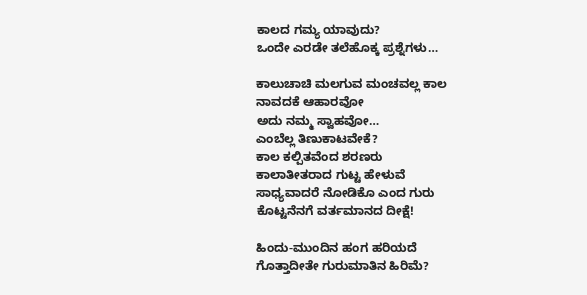ಕಾಲದ ಗಮ್ಯ ಯಾವುದು?
ಒಂದೇ ಎರಡೇ ತಲೆಹೊಕ್ಕ ಪ್ರಶ್ನೆಗಳು…

ಕಾಲುಚಾಚಿ ಮಲಗುವ ಮಂಚವಲ್ಲ ಕಾಲ
ನಾವದಕೆ ಆಹಾರವೋ
ಅದು ನಮ್ಮ ಸ್ವಾಹವೋ…
ಎಂಬೆಲ್ಲ ತಿಣುಕಾಟವೇಕೆ?
ಕಾಲ ಕಲ್ಪಿತವೆಂದ ಶರಣರು
ಕಾಲಾತೀತರಾದ ಗುಟ್ಟ ಹೇಳುವೆ
ಸಾಧ್ಯವಾದರೆ ನೋಡಿಕೊ ಎಂದ ಗುರು
ಕೊಟ್ಟನೆನಗೆ ವರ್ತಮಾನದ ದೀಕ್ಷೆ!

ಹಿಂದು-ಮುಂದಿನ ಹಂಗ ಹರಿಯದೆ
ಗೊತ್ತಾದೀತೇ ಗುರುಮಾತಿನ ಹಿರಿಮೆ?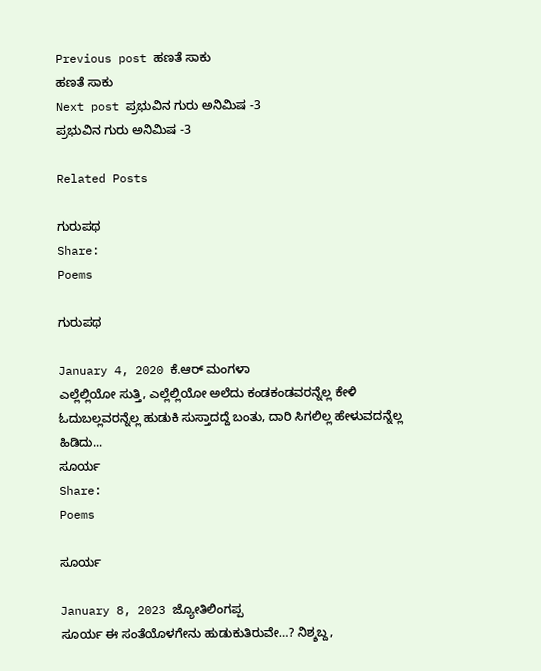Previous post ಹಣತೆ ಸಾಕು
ಹಣತೆ ಸಾಕು
Next post ಪ್ರಭುವಿನ ಗುರು ಅನಿಮಿಷ -3
ಪ್ರಭುವಿನ ಗುರು ಅನಿಮಿಷ -3

Related Posts

ಗುರುಪಥ
Share:
Poems

ಗುರುಪಥ

January 4, 2020 ಕೆ.ಆರ್ ಮಂಗಳಾ
ಎಲ್ಲೆಲ್ಲಿಯೋ ಸುತ್ತಿ, ಎಲ್ಲೆಲ್ಲಿಯೋ ಅಲೆದು ಕಂಡಕಂಡವರನ್ನೆಲ್ಲ ಕೇಳಿ ಓದುಬಲ್ಲವರನ್ನೆಲ್ಲ ಹುಡುಕಿ ಸುಸ್ತಾದದ್ದೆ ಬಂತು, ದಾರಿ ಸಿಗಲಿಲ್ಲ ಹೇಳುವದನ್ನೆಲ್ಲ ಹಿಡಿದು...
ಸೂರ್ಯ
Share:
Poems

ಸೂರ್ಯ

January 8, 2023 ಜ್ಯೋತಿಲಿಂಗಪ್ಪ
ಸೂರ್ಯ ಈ ಸಂತೆಯೊಳಗೇನು ಹುಡುಕುತಿರುವೇ…? ನಿಶ್ಶಬ್ದ,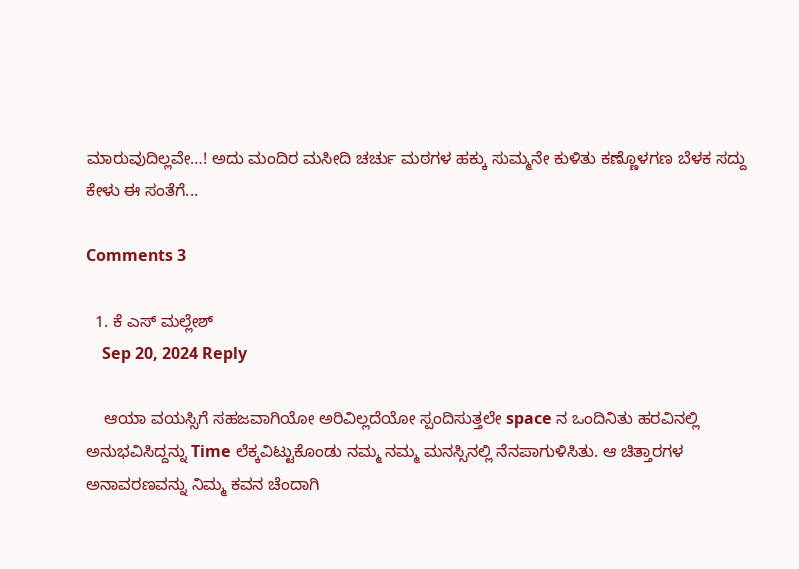ಮಾರುವುದಿಲ್ಲವೇ…! ಅದು ಮಂದಿರ ಮಸೀದಿ ಚರ್ಚು ಮಠಗಳ ಹಕ್ಕು ಸುಮ್ಮನೇ ಕುಳಿತು ಕಣ್ಣೊಳಗಣ ಬೆಳಕ ಸದ್ದು ಕೇಳು ಈ ಸಂತೆಗೆ...

Comments 3

  1. ಕೆ ಎಸ್ ಮಲ್ಲೇಶ್
    Sep 20, 2024 Reply

    ಆಯಾ ವಯಸ್ಸಿಗೆ ಸಹಜವಾಗಿಯೋ ಅರಿವಿಲ್ಲದೆಯೋ ಸ್ಪಂದಿಸುತ್ತಲೇ space ನ ಒಂದಿನಿತು ಹರವಿನಲ್ಲಿ ಅನುಭವಿಸಿದ್ದನ್ನು Time ಲೆಕ್ಕವಿಟ್ಟುಕೊಂಡು ನಮ್ಮ ನಮ್ಮ ಮನಸ್ಸಿನಲ್ಲಿ ನೆನಪಾಗುಳಿಸಿತು. ಆ ಚಿತ್ತಾರಗಳ ಅನಾವರಣವನ್ನು ನಿಮ್ಮ ಕವನ ಚೆಂದಾಗಿ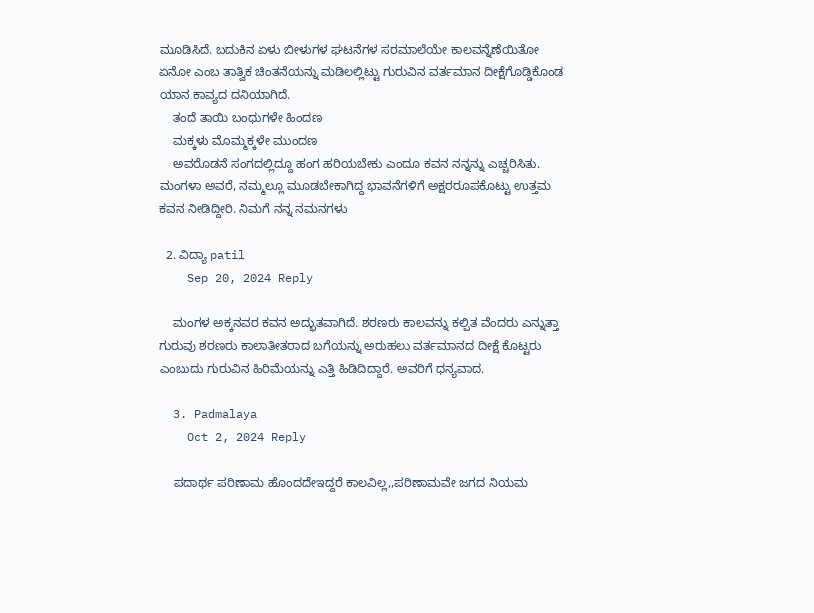ಮೂಡಿಸಿದೆ. ಬದುಕಿನ ಏಳು ಬೀಳುಗಳ ಘಟನೆಗಳ ಸರಮಾಲೆಯೇ ಕಾಲವನ್ನೆಣೆಯಿತೋ ಏನೋ ಎಂಬ ತಾತ್ವಿಕ ಚಿಂತನೆಯನ್ನು ಮಡಿಲಲ್ಲಿಟ್ಟು ಗುರುವಿನ ವರ್ತಮಾನ ದೀಕ್ಷೆಗೊಡ್ಡಿಕೊಂಡ ಯಾನ ಕಾವ್ಯದ ದನಿಯಾಗಿದೆ.
    ತಂದೆ ತಾಯಿ ಬಂಧುಗಳೇ ಹಿಂದಣ
    ಮಕ್ಕಳು ಮೊಮ್ಮಕ್ಕಳೇ ಮುಂದಣ
    ಅವರೊಡನೆ ಸಂಗದಲ್ಲಿದ್ದೂ ಹಂಗ ಹರಿಯಬೇಕು ಎಂದೂ ಕವನ ನನ್ನನ್ನು ಎಚ್ಚರಿಸಿತು. ಮಂಗಳಾ ಅವರೆ, ನಮ್ಮಲ್ಲೂ ಮೂಡಬೇಕಾಗಿದ್ದ ಭಾವನೆಗಳಿಗೆ ಅಕ್ಷರರೂಪಕೊಟ್ಟು ಉತ್ತಮ ಕವನ ನೀಡಿದ್ದೀರಿ. ನಿಮಗೆ ನನ್ನ ನಮನಗಳು

  2. ವಿದ್ಯಾ patil
    Sep 20, 2024 Reply

    ಮಂಗಳ ಅಕ್ಕನವರ ಕವನ ಅದ್ಭುತವಾಗಿದೆ. ಶರಣರು ಕಾಲವನ್ನು ಕಲ್ಪಿತ ವೆಂದರು ಎನ್ನುತ್ತಾ ಗುರುವು ಶರಣರು ಕಾಲಾತೀತರಾದ ಬಗೆಯನ್ನು ಅರುಹಲು ವರ್ತಮಾನದ ದೀಕ್ಷೆ ಕೊಟ್ಟರು ಎಂಬುದು ಗುರುವಿನ ಹಿರಿಮೆಯನ್ನು ಎತ್ತಿ ಹಿಡಿದಿದ್ದಾರೆ. ಅವರಿಗೆ ಧನ್ಯವಾದ.

  3. Padmalaya
    Oct 2, 2024 Reply

    ಪದಾರ್ಥ ಪರಿಣಾಮ ಹೊಂದದೇಇದ್ದರೆ ಕಾಲವಿಲ್ಲ,,ಪರಿಣಾಮವೇ ಜಗದ ನಿಯಮ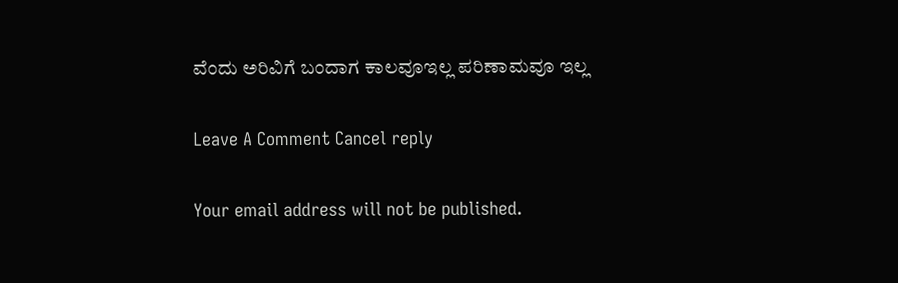ವೆಂದು ಅರಿವಿಗೆ ಬಂದಾಗ ಕಾಲವೂಇಲ್ಲ ಪರಿಣಾಮವೂ ಇಲ್ಲ

Leave A Comment Cancel reply

Your email address will not be published.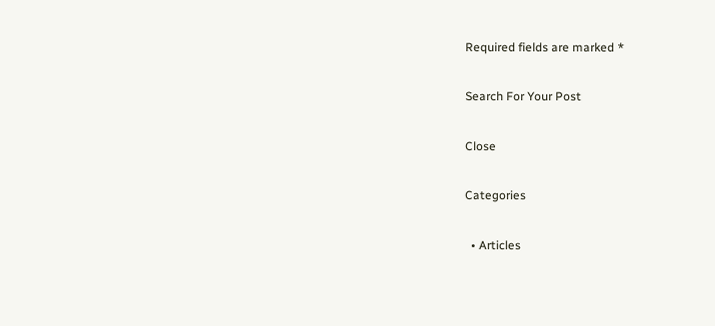Required fields are marked *

Search For Your Post

Close

Categories

  • Articles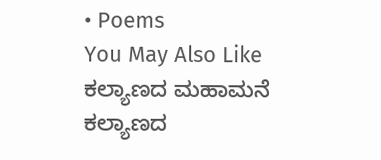• Poems
You May Also Like
ಕಲ್ಯಾಣದ ಮಹಾಮನೆ
ಕಲ್ಯಾಣದ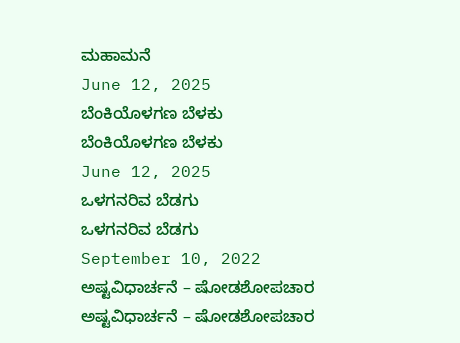ಮಹಾಮನೆ
June 12, 2025
ಬೆಂಕಿಯೊಳಗಣ ಬೆಳಕು
ಬೆಂಕಿಯೊಳಗಣ ಬೆಳಕು
June 12, 2025
ಒಳಗನರಿವ ಬೆಡಗು
ಒಳಗನರಿವ ಬೆಡಗು
September 10, 2022
ಅಷ್ಟವಿಧಾರ್ಚನೆ – ಷೋಡಶೋಪಚಾರ
ಅಷ್ಟವಿಧಾರ್ಚನೆ – ಷೋಡಶೋಪಚಾರ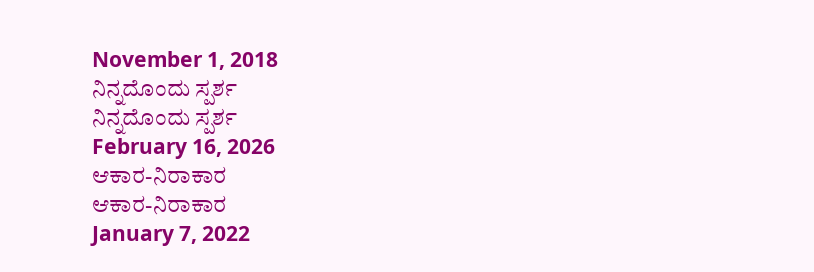November 1, 2018
ನಿನ್ನದೊಂದು ಸ್ಪರ್ಶ
ನಿನ್ನದೊಂದು ಸ್ಪರ್ಶ
February 16, 2026
ಆಕಾರ-ನಿರಾಕಾರ
ಆಕಾರ-ನಿರಾಕಾರ
January 7, 2022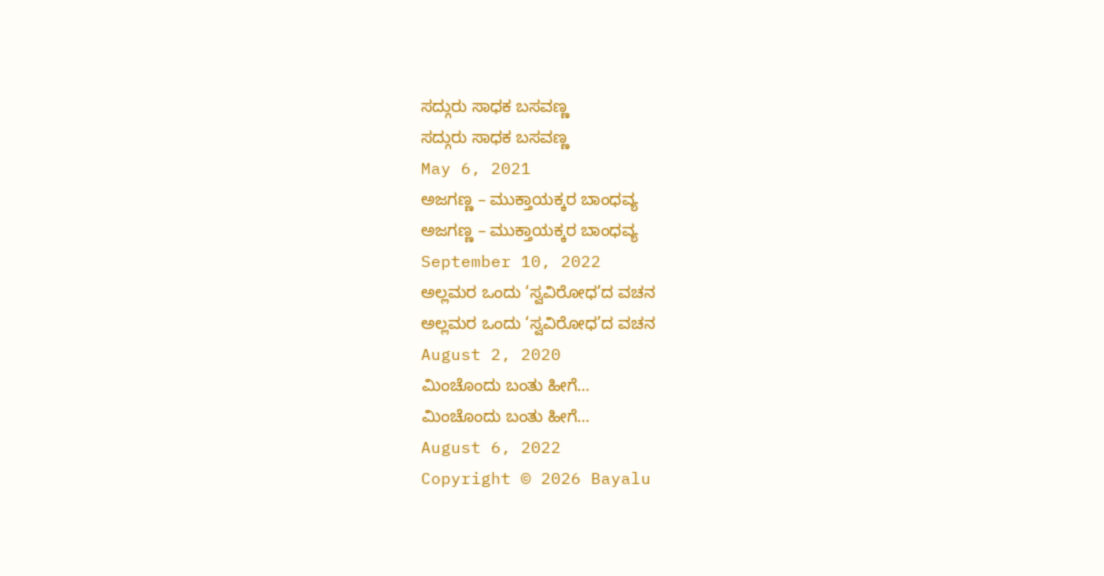ಸದ್ಗುರು ಸಾಧಕ ಬಸವಣ್ಣ
ಸದ್ಗುರು ಸಾಧಕ ಬಸವಣ್ಣ
May 6, 2021
ಅಜಗಣ್ಣ – ಮುಕ್ತಾಯಕ್ಕರ ಬಾಂಧವ್ಯ
ಅಜಗಣ್ಣ – ಮುಕ್ತಾಯಕ್ಕರ ಬಾಂಧವ್ಯ
September 10, 2022
ಅಲ್ಲಮರ ಒಂದು ‘ಸ್ವವಿರೋಧ’ದ ವಚನ
ಅಲ್ಲಮರ ಒಂದು ‘ಸ್ವವಿರೋಧ’ದ ವಚನ
August 2, 2020
ಮಿಂಚೊಂದು ಬಂತು ಹೀಗೆ…
ಮಿಂಚೊಂದು ಬಂತು ಹೀಗೆ…
August 6, 2022
Copyright © 2026 Bayalu